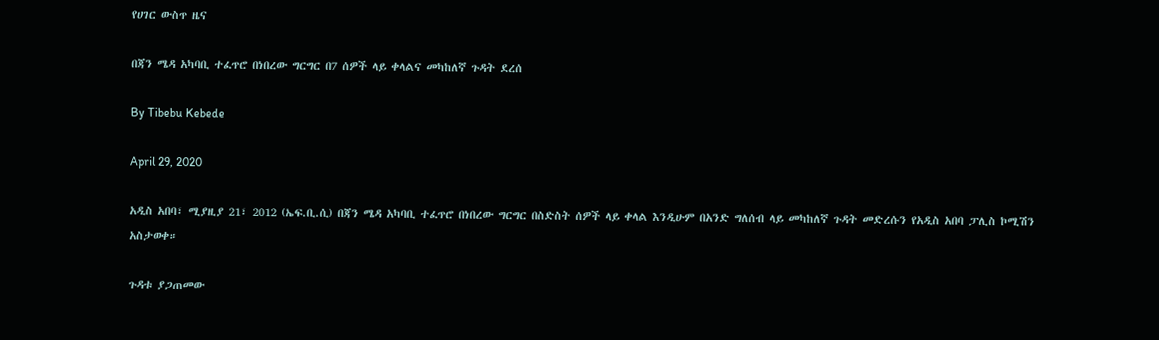የሀገር ውስጥ ዜና

በጃን ሜዳ አካባቢ ተፈጥሮ በነበረው ግርግር በ7 ሰዎች ላይ ቀላልና መካከለኛ ጉዳት ደረሰ

By Tibebu Kebede

April 29, 2020

አዲስ አበባ፣ ሚያዚያ 21፣ 2012 (ኤፍ.ቢ.ሲ) በጃን ሜዳ አካባቢ ተፈጥሮ በነበረው ግርግር በስድስት ሰዎች ላይ ቀላል እንዲሁም በአንድ ግለሰብ ላይ መካከለኛ ጉዳት መድረሱን የአዲስ አበባ ፓሊስ ኮሚሽን አስታወቀ።

ጉዳቱ ያጋጠመው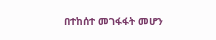በተከሰተ መገፋፋት መሆን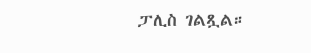ፓሊስ ገልጿል።